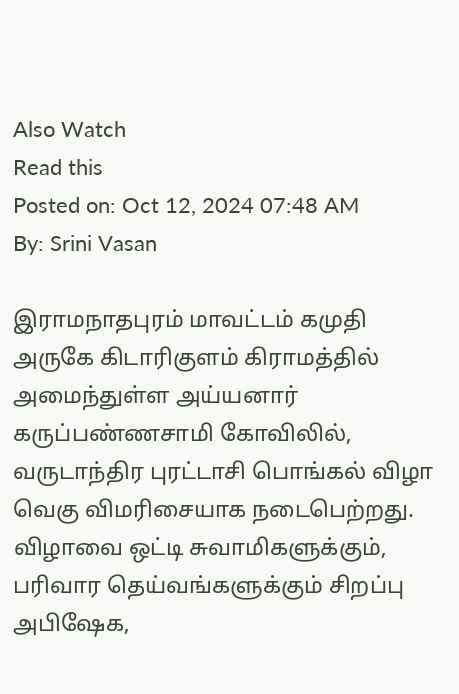Also Watch
Read this
Posted on: Oct 12, 2024 07:48 AM
By: Srini Vasan

இராமநாதபுரம் மாவட்டம் கமுதி அருகே கிடாரிகுளம் கிராமத்தில் அமைந்துள்ள அய்யனார் கருப்பண்ணசாமி கோவிலில், வருடாந்திர புரட்டாசி பொங்கல் விழா வெகு விமரிசையாக நடைபெற்றது.
விழாவை ஒட்டி சுவாமிகளுக்கும், பரிவார தெய்வங்களுக்கும் சிறப்பு அபிஷேக,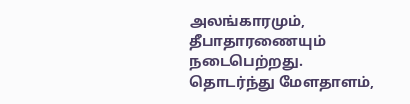அலங்காரமும், தீபாதாரணையும் நடைபெற்றது.
தொடர்ந்து மேளதாளம்,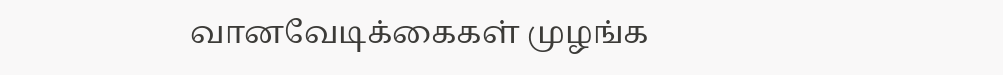வானவேடிக்கைகள் முழங்க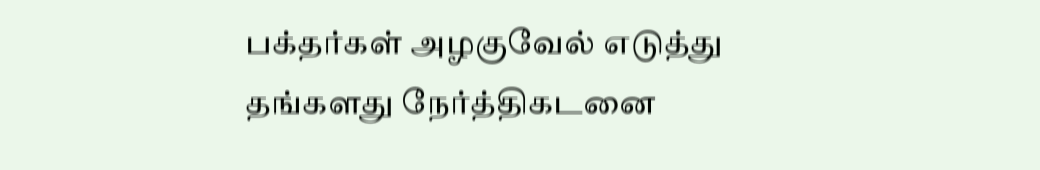பக்தர்கள் அழகுவேல் எடுத்து தங்களது நேர்த்திகடனை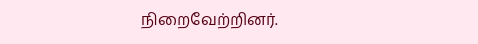நிறைவேற்றினர்.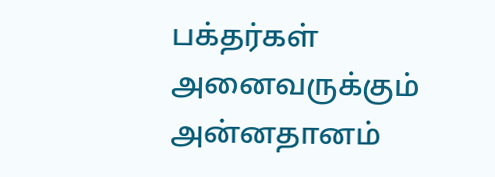பக்தர்கள் அனைவருக்கும் அன்னதானம்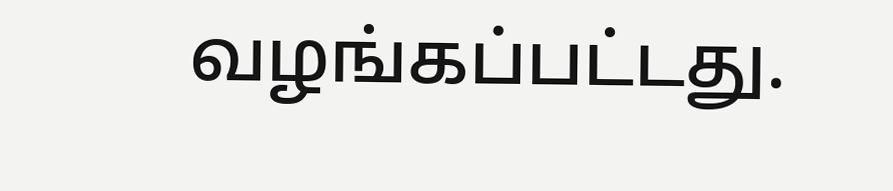வழங்கப்பட்டது.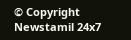© Copyright Newstamil 24x7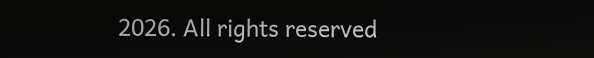2026. All rights reserved